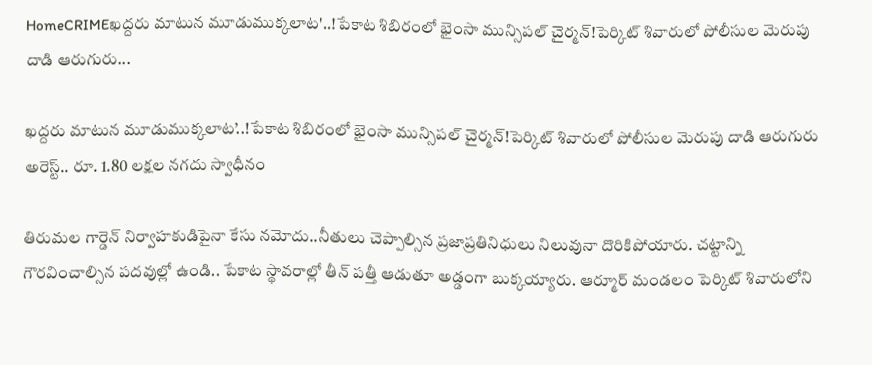HomeCRIMEఖద్దరు మాటున మూడుముక్కలాట'..!పేకాట శిబిరంలో భైంసా మున్సిపల్ చైర్మన్!పెర్కిట్ శివారులో పోలీసుల మెరుపు దాడి ఆరుగురు...

ఖద్దరు మాటున మూడుముక్కలాట’..!పేకాట శిబిరంలో భైంసా మున్సిపల్ చైర్మన్!పెర్కిట్ శివారులో పోలీసుల మెరుపు దాడి ఆరుగురు అరెస్ట్.. రూ. 1.80 లక్షల నగదు స్వాధీనం

తిరుమల గార్డెన్ నిర్వాహకుడిపైనా కేసు నమోదు..నీతులు చెప్పాల్సిన ప్రజాప్రతినిధులు నిలువునా దొరికిపోయారు. చట్టాన్ని గౌరవించాల్సిన పదవుల్లో ఉండి.. పేకాట స్థావరాల్లో తీన్ పత్తీ ఆడుతూ అడ్డంగా బుక్కయ్యారు. ఆర్మూర్ మండలం పెర్కిట్ శివారులోని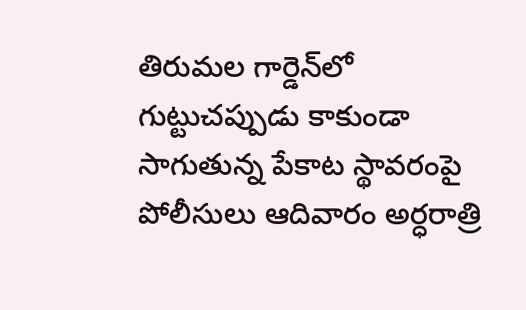తిరుమల గార్డెన్‌లో గుట్టుచప్పుడు కాకుండా సాగుతున్న పేకాట స్థావరంపై పోలీసులు ఆదివారం అర్ధరాత్రి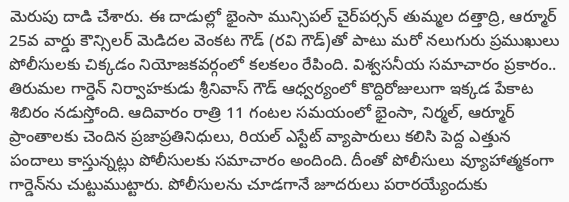మెరుపు దాడి చేశారు. ఈ దాడుల్లో భైంసా మున్సిపల్ చైర్‌పర్సన్ తుమ్మల దత్తాద్రి, ఆర్మూర్ 25వ వార్డు కౌన్సిలర్ మెడిదల వెంకట గౌడ్ (రవి గౌడ్)తో పాటు మరో నలుగురు ప్రముఖులు పోలీసులకు చిక్కడం నియోజకవర్గంలో కలకలం రేపింది. విశ్వసనీయ సమాచారం ప్రకారం.. తిరుమల గార్డెన్ నిర్వాహకుడు శ్రీనివాస్ గౌడ్ ఆధ్వర్యంలో కొద్దిరోజులుగా ఇక్కడ పేకాట శిబిరం నడుస్తోంది. ఆదివారం రాత్రి 11 గంటల సమయంలో భైంసా, నిర్మల్, ఆర్మూర్ ప్రాంతాలకు చెందిన ప్రజాప్రతినిధులు, రియల్ ఎస్టేట్ వ్యాపారులు కలిసి పెద్ద ఎత్తున పందాలు కాస్తున్నట్లు పోలీసులకు సమాచారం అందింది. దీంతో పోలీసులు వ్యూహాత్మకంగా గార్డెన్‌ను చుట్టుముట్టారు. పోలీసులను చూడగానే జూదరులు పరారయ్యేందుకు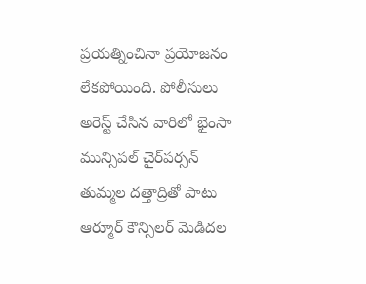ప్రయత్నించినా ప్రయోజనం లేకపోయింది. పోలీసులు అరెస్ట్ చేసిన వారిలో భైంసా మున్సిపల్ చైర్‌పర్సన్ తుమ్మల దత్తాద్రితో పాటు ఆర్మూర్ కౌన్సిలర్ మెడిదల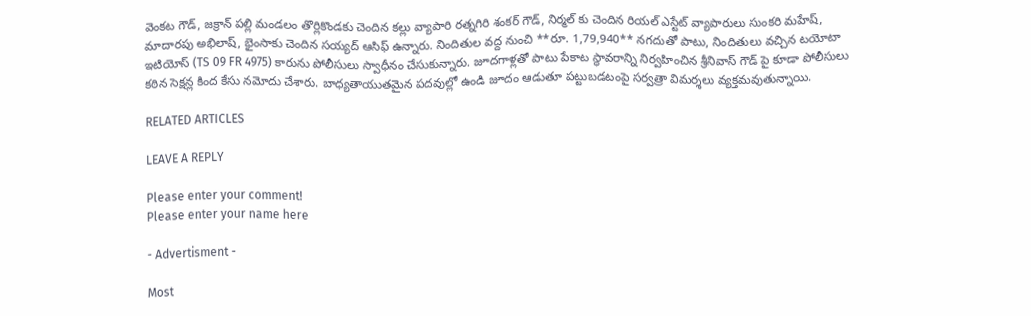వెంకట గౌడ్, జక్రాన్ పల్లి మండలం తొర్లికొండకు చెందిన కల్లు వ్యాపారి రత్నగిరి శంకర్ గౌడ్, నిర్మల్ కు చెందిన రియల్ ఎస్టేట్ వ్యాపారులు సుంకరి మహేష్, మాదారపు అభిలాష్, భైంసాకు చెందిన సయ్యద్ ఆసిఫ్ ఉన్నారు. నిందితుల వద్ద నుంచి **రూ. 1,79,940** నగదుతో పాటు, నిందితులు వచ్చిన టయోటా ఇటియోస్ (TS 09 FR 4975) కారును పోలీసులు స్వాధీనం చేసుకున్నారు. జూదగాళ్లతో పాటు పేకాట స్థావరాన్ని నిర్వహించిన శ్రీనివాస్ గౌడ్ పై కూడా పోలీసులు కఠిన సెక్షన్ల కింద కేసు నమోదు చేశారు. బాధ్యతాయుతమైన పదవుల్లో ఉండి జూదం ఆడుతూ పట్టుబడటంపై సర్వత్రా విమర్శలు వ్యక్తమవుతున్నాయి.

RELATED ARTICLES

LEAVE A REPLY

Please enter your comment!
Please enter your name here

- Advertisment -

Most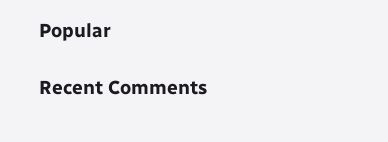Popular

Recent Comments